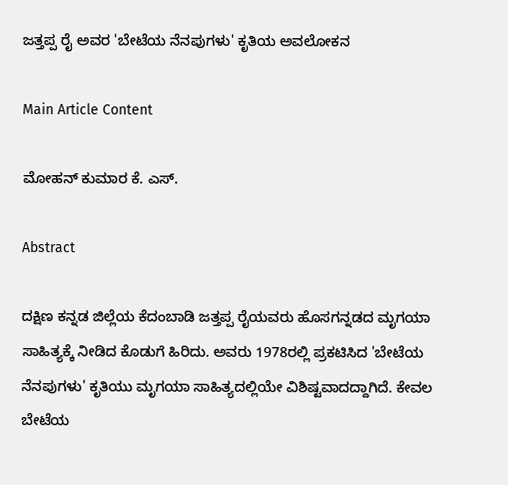ಜತ್ತಪ್ಪ ರೈ ಅವರ 'ಬೇಟೆಯ ನೆನಪುಗಳು' ಕೃತಿಯ ಅವಲೋಕನ

Main Article Content

ಮೋಹನ್ ಕುಮಾರ ಕೆ. ಎಸ್.

Abstract

ದಕ್ಷಿಣ ಕನ್ನಡ ಜಿಲ್ಲೆಯ ಕೆದಂಬಾಡಿ ಜತ್ತಪ್ಪ ರೈಯವರು ಹೊಸಗನ್ನಡದ ಮೃಗಯಾ ಸಾಹಿತ್ಯಕ್ಕೆ ನೀಡಿದ ಕೊಡುಗೆ ಹಿರಿದು. ಅವರು 1978ರಲ್ಲಿ ಪ್ರಕಟಿಸಿದ 'ಬೇಟೆಯ ನೆನಪುಗಳು' ಕೃತಿಯು ಮೃಗಯಾ ಸಾಹಿತ್ಯದಲ್ಲಿಯೇ ವಿಶಿಷ್ಟವಾದದ್ದಾಗಿದೆ. ಕೇವಲ ಬೇಟೆಯ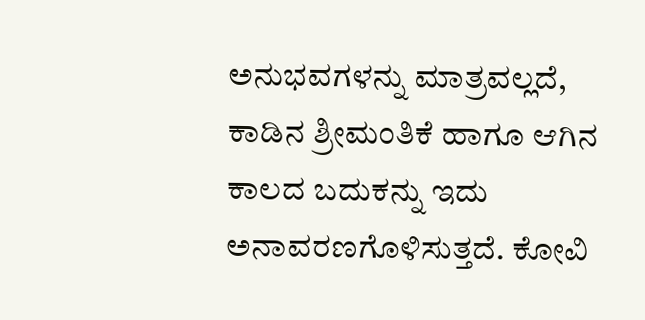ಅನುಭವಗಳನ್ನು ಮಾತ್ರವಲ್ಲದೆ, ಕಾಡಿನ ಶ್ರೀಮಂತಿಕೆ ಹಾಗೂ ಆಗಿನ ಕಾಲದ ಬದುಕನ್ನು ಇದು ಅನಾವರಣಗೊಳಿಸುತ್ತದೆ. ಕೋವಿ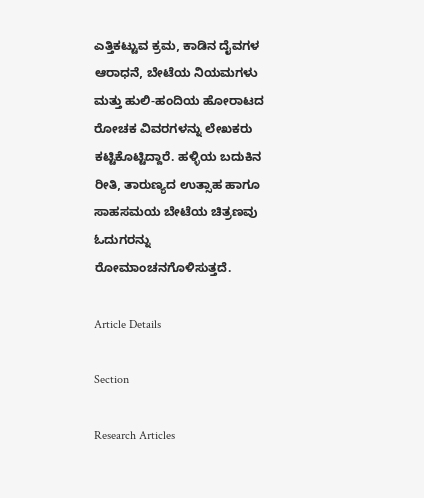ಎತ್ತಿಕಟ್ಟುವ ಕ್ರಮ, ಕಾಡಿನ ದೈವಗಳ ಆರಾಧನೆ, ಬೇಟೆಯ ನಿಯಮಗಳು ಮತ್ತು ಹುಲಿ-ಹಂದಿಯ ಹೋರಾಟದ ರೋಚಕ ವಿವರಗಳನ್ನು ಲೇಖಕರು ಕಟ್ಟಿಕೊಟ್ಟಿದ್ದಾರೆ. ಹಳ್ಳಿಯ ಬದುಕಿನ ರೀತಿ, ತಾರುಣ್ಯದ ಉತ್ಸಾಹ ಹಾಗೂ ಸಾಹಸಮಯ ಬೇಟೆಯ ಚಿತ್ರಣವು ಓದುಗರನ್ನು ರೋಮಾಂಚನಗೊಳಿಸುತ್ತದೆ.

Article Details

Section

Research Articles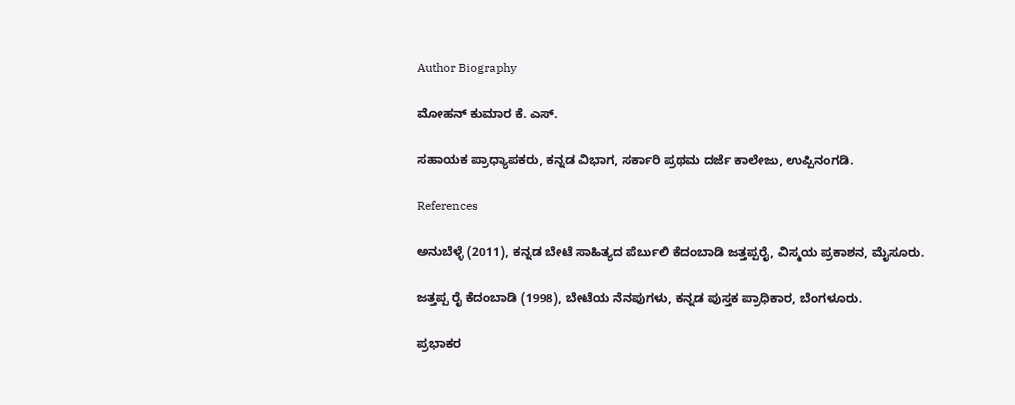Author Biography

ಮೋಹನ್ ಕುಮಾರ ಕೆ. ಎಸ್.

ಸಹಾಯಕ ಪ್ರಾಧ್ಯಾಪಕರು, ಕನ್ನಡ ವಿಭಾಗ, ಸರ್ಕಾರಿ ಪ್ರಥಮ ದರ್ಜೆ ಕಾಲೇಜು, ಉಪ್ಪಿನಂಗಡಿ.

References

ಅನುಬೆಳ್ಳೆ (2011), ಕನ್ನಡ ಬೇಟೆ ಸಾಹಿತ್ಯದ ಪೆರ್ಬುಲಿ ಕೆದಂಬಾಡಿ ಜತ್ತಪ್ಪರೈ, ವಿಸ್ಮಯ ಪ್ರಕಾಶನ, ಮೈಸೂರು.

ಜತ್ತಪ್ಪ ರೈ ಕೆದಂಬಾಡಿ (1998), ಬೇಟೆಯ ನೆನಪುಗಳು, ಕನ್ನಡ ಪುಸ್ತಕ ಪ್ರಾಧಿಕಾರ, ಬೆಂಗಳೂರು.

ಪ್ರಭಾಕರ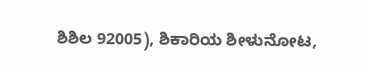ಶಿಶಿಲ 92005), ಶಿಕಾರಿಯ ಶೀಳುನೋಟ,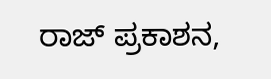ರಾಜ್ ಪ್ರಕಾಶನ,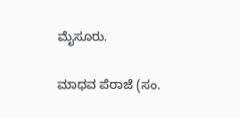ಮೈಸೂರು.

ಮಾಧವ ಪೆರಾಜೆ (ಸಂ.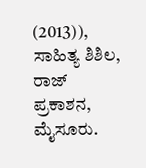(2013)), ಸಾಹಿತ್ಯ ಶಿಶಿಲ, ರಾಜ್ ಪ್ರಕಾಶನ, ಮೈಸೂರು.